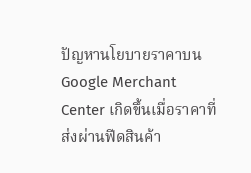ปัญหานโยบายราคาบน Google Merchant Center เกิดขึ้นเมื่อราคาที่ส่งผ่านฟีดสินค้า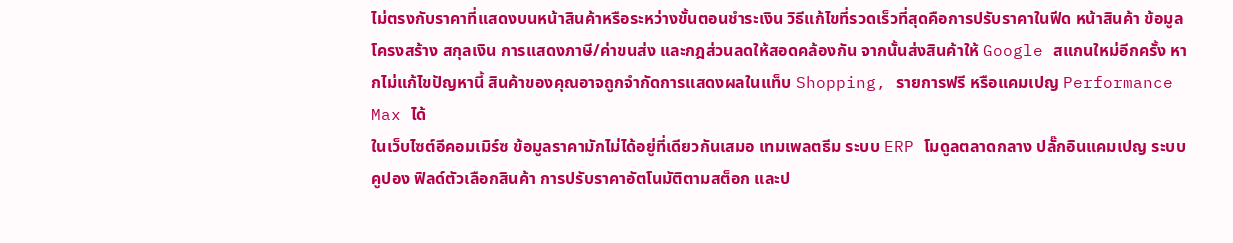ไม่ตรงกับราคาที่แสดงบนหน้าสินค้าหรือระหว่างขั้นตอนชำระเงิน วิธีแก้ไขที่รวดเร็วที่สุดคือการปรับราคาในฟีด หน้าสินค้า ข้อมูลโครงสร้าง สกุลเงิน การแสดงภาษี/ค่าขนส่ง และกฎส่วนลดให้สอดคล้องกัน จากนั้นส่งสินค้าให้ Google สแกนใหม่อีกครั้ง หากไม่แก้ไขปัญหานี้ สินค้าของคุณอาจถูกจำกัดการแสดงผลในแท็บ Shopping, รายการฟรี หรือแคมเปญ Performance Max ได้
ในเว็บไซต์อีคอมเมิร์ซ ข้อมูลราคามักไม่ได้อยู่ที่เดียวกันเสมอ เทมเพลตธีม ระบบ ERP โมดูลตลาดกลาง ปลั๊กอินแคมเปญ ระบบคูปอง ฟิลด์ตัวเลือกสินค้า การปรับราคาอัตโนมัติตามสต็อก และป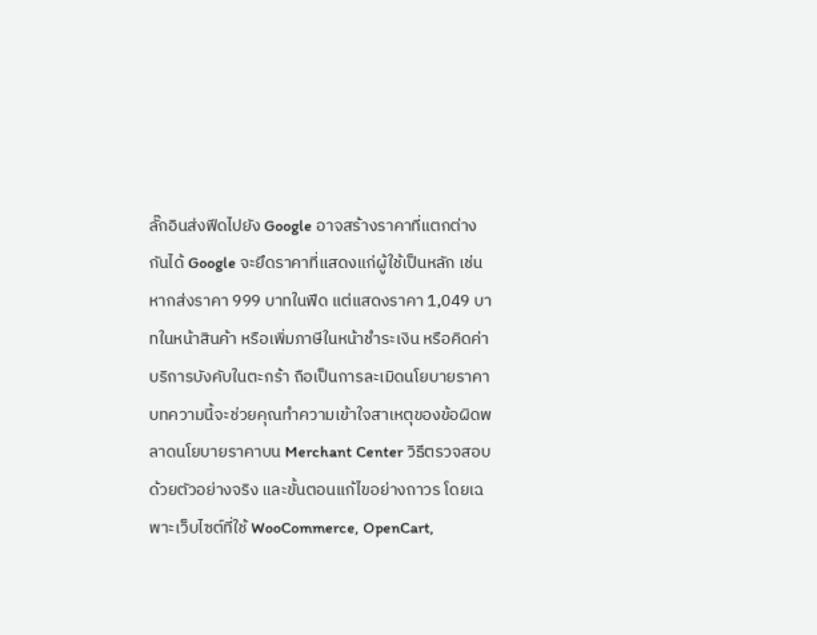ลั๊กอินส่งฟีดไปยัง Google อาจสร้างราคาที่แตกต่างกันได้ Google จะยึดราคาที่แสดงแก่ผู้ใช้เป็นหลัก เช่น หากส่งราคา 999 บาทในฟีด แต่แสดงราคา 1,049 บาทในหน้าสินค้า หรือเพิ่มภาษีในหน้าชำระเงิน หรือคิดค่าบริการบังคับในตะกร้า ถือเป็นการละเมิดนโยบายราคา
บทความนี้จะช่วยคุณทำความเข้าใจสาเหตุของข้อผิดพลาดนโยบายราคาบน Merchant Center วิธีตรวจสอบด้วยตัวอย่างจริง และขั้นตอนแก้ไขอย่างถาวร โดยเฉพาะเว็บไซต์ที่ใช้ WooCommerce, OpenCart,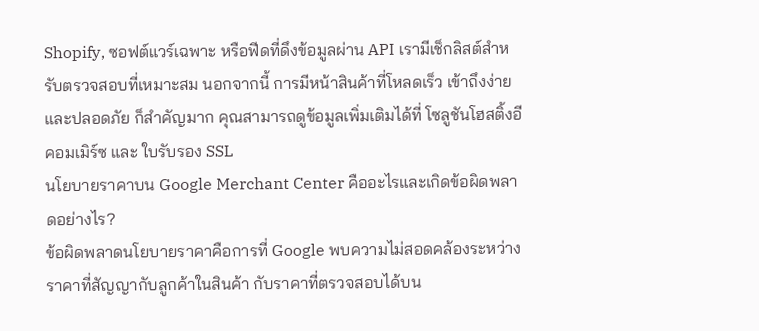Shopify, ซอฟต์แวร์เฉพาะ หรือฟีดที่ดึงข้อมูลผ่าน API เรามีเช็กลิสต์สำหรับตรวจสอบที่เหมาะสม นอกจากนี้ การมีหน้าสินค้าที่โหลดเร็ว เข้าถึงง่าย และปลอดภัย ก็สำคัญมาก คุณสามารถดูข้อมูลเพิ่มเติมได้ที่ โซลูชันโฮสติ้งอีคอมเมิร์ซ และ ใบรับรอง SSL
นโยบายราคาบน Google Merchant Center คืออะไรและเกิดข้อผิดพลาดอย่างไร?
ข้อผิดพลาดนโยบายราคาคือการที่ Google พบความไม่สอดคล้องระหว่างราคาที่สัญญากับลูกค้าในสินค้า กับราคาที่ตรวจสอบได้บน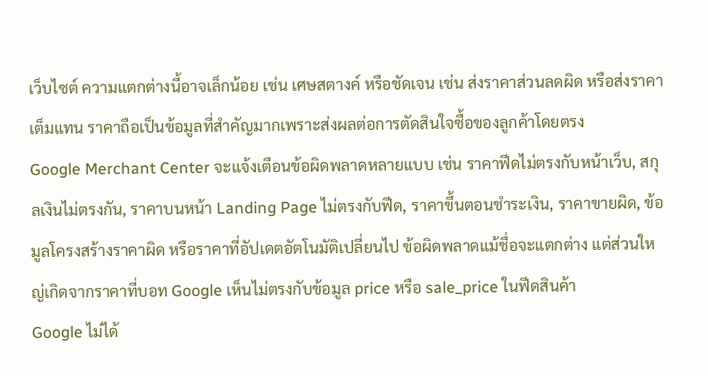เว็บไซต์ ความแตกต่างนี้อาจเล็กน้อย เช่น เศษสตางค์ หรือชัดเจน เช่น ส่งราคาส่วนลดผิด หรือส่งราคาเต็มแทน ราคาถือเป็นข้อมูลที่สำคัญมากเพราะส่งผลต่อการตัดสินใจซื้อของลูกค้าโดยตรง
Google Merchant Center จะแจ้งเตือนข้อผิดพลาดหลายแบบ เช่น ราคาฟีดไม่ตรงกับหน้าเว็บ, สกุลเงินไม่ตรงกัน, ราคาบนหน้า Landing Page ไม่ตรงกับฟีด, ราคาขึ้นตอนชำระเงิน, ราคาขายผิด, ข้อมูลโครงสร้างราคาผิด หรือราคาที่อัปเดตอัตโนมัติเปลี่ยนไป ข้อผิดพลาดแม้ชื่อจะแตกต่าง แต่ส่วนใหญ่เกิดจากราคาที่บอท Google เห็นไม่ตรงกับข้อมูล price หรือ sale_price ในฟีดสินค้า
Google ไม่ได้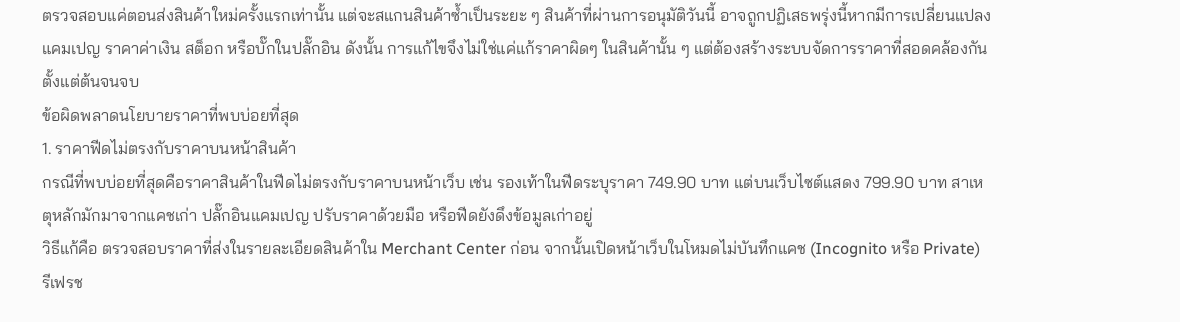ตรวจสอบแค่ตอนส่งสินค้าใหม่ครั้งแรกเท่านั้น แต่จะสแกนสินค้าซ้ำเป็นระยะ ๆ สินค้าที่ผ่านการอนุมัติวันนี้ อาจถูกปฏิเสธพรุ่งนี้หากมีการเปลี่ยนแปลงแคมเปญ ราคาค่าเงิน สต็อก หรือบั๊กในปลั๊กอิน ดังนั้น การแก้ไขจึงไม่ใช่แค่แก้ราคาผิดๆ ในสินค้านั้น ๆ แต่ต้องสร้างระบบจัดการราคาที่สอดคล้องกันตั้งแต่ต้นจนจบ
ข้อผิดพลาดนโยบายราคาที่พบบ่อยที่สุด
1. ราคาฟีดไม่ตรงกับราคาบนหน้าสินค้า
กรณีที่พบบ่อยที่สุดคือราคาสินค้าในฟีดไม่ตรงกับราคาบนหน้าเว็บ เช่น รองเท้าในฟีดระบุราคา 749.90 บาท แต่บนเว็บไซต์แสดง 799.90 บาท สาเหตุหลักมักมาจากแคชเก่า ปลั๊กอินแคมเปญ ปรับราคาด้วยมือ หรือฟีดยังดึงข้อมูลเก่าอยู่
วิธีแก้คือ ตรวจสอบราคาที่ส่งในรายละเอียดสินค้าใน Merchant Center ก่อน จากนั้นเปิดหน้าเว็บในโหมดไม่บันทึกแคช (Incognito หรือ Private) รีเฟรช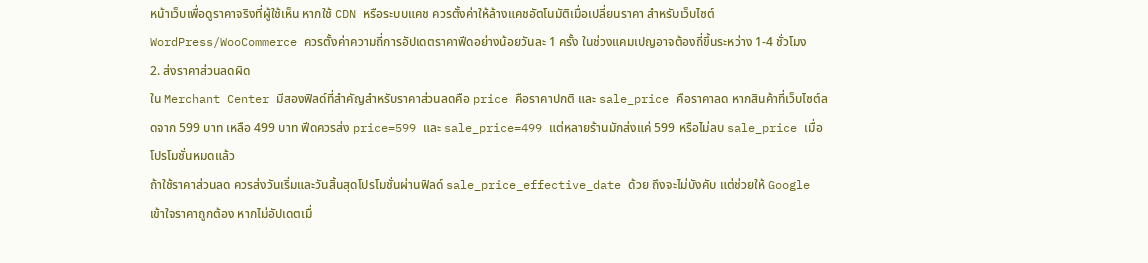หน้าเว็บเพื่อดูราคาจริงที่ผู้ใช้เห็น หากใช้ CDN หรือระบบแคช ควรตั้งค่าให้ล้างแคชอัตโนมัติเมื่อเปลี่ยนราคา สำหรับเว็บไซต์ WordPress/WooCommerce ควรตั้งค่าความถี่การอัปเดตราคาฟีดอย่างน้อยวันละ 1 ครั้ง ในช่วงแคมเปญอาจต้องถี่ขึ้นระหว่าง 1-4 ชั่วโมง
2. ส่งราคาส่วนลดผิด
ใน Merchant Center มีสองฟิลด์ที่สำคัญสำหรับราคาส่วนลดคือ price คือราคาปกติ และ sale_price คือราคาลด หากสินค้าที่เว็บไซต์ลดจาก 599 บาท เหลือ 499 บาท ฟีดควรส่ง price=599 และ sale_price=499 แต่หลายร้านมักส่งแค่ 599 หรือไม่ลบ sale_price เมื่อโปรโมชั่นหมดแล้ว
ถ้าใช้ราคาส่วนลด ควรส่งวันเริ่มและวันสิ้นสุดโปรโมชั่นผ่านฟิลด์ sale_price_effective_date ด้วย ถึงจะไม่บังคับ แต่ช่วยให้ Google เข้าใจราคาถูกต้อง หากไม่อัปเดตเมื่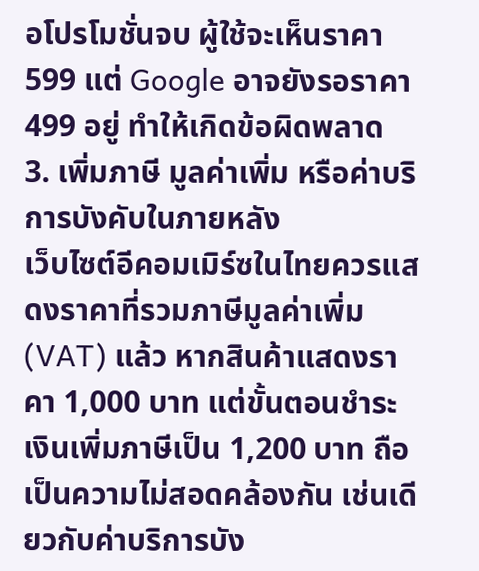อโปรโมชั่นจบ ผู้ใช้จะเห็นราคา 599 แต่ Google อาจยังรอราคา 499 อยู่ ทำให้เกิดข้อผิดพลาด
3. เพิ่มภาษี มูลค่าเพิ่ม หรือค่าบริการบังคับในภายหลัง
เว็บไซต์อีคอมเมิร์ซในไทยควรแสดงราคาที่รวมภาษีมูลค่าเพิ่ม (VAT) แล้ว หากสินค้าแสดงราคา 1,000 บาท แต่ขั้นตอนชำระเงินเพิ่มภาษีเป็น 1,200 บาท ถือเป็นความไม่สอดคล้องกัน เช่นเดียวกับค่าบริการบัง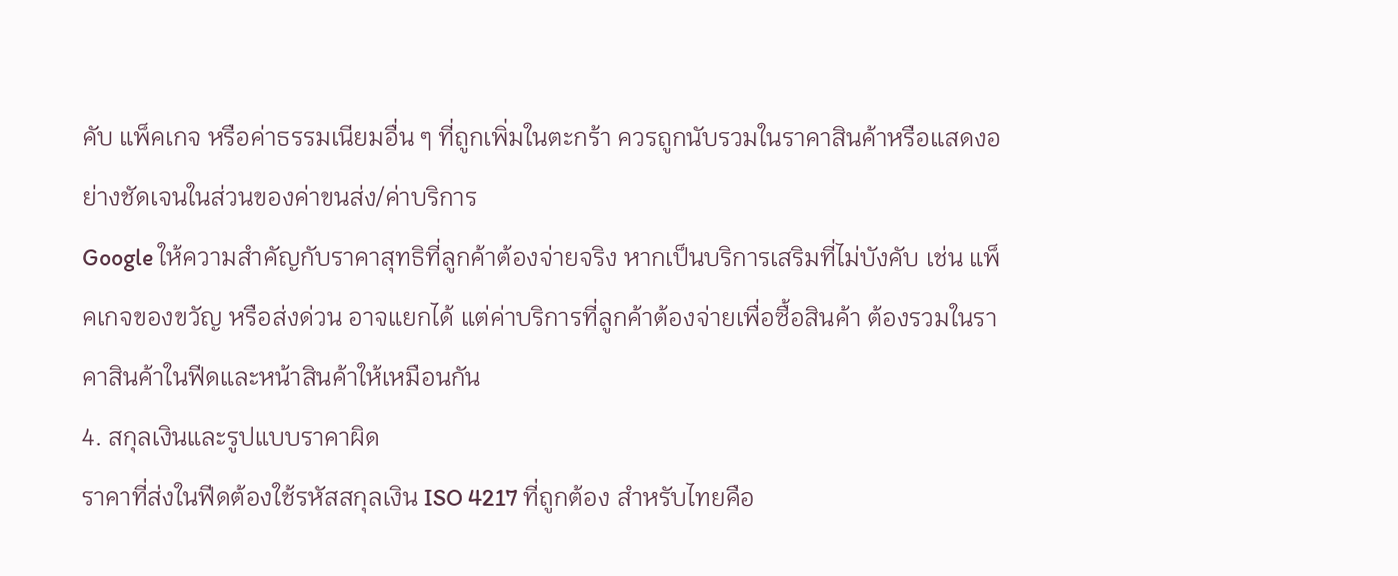คับ แพ็คเกจ หรือค่าธรรมเนียมอื่น ๆ ที่ถูกเพิ่มในตะกร้า ควรถูกนับรวมในราคาสินค้าหรือแสดงอย่างชัดเจนในส่วนของค่าขนส่ง/ค่าบริการ
Google ให้ความสำคัญกับราคาสุทธิที่ลูกค้าต้องจ่ายจริง หากเป็นบริการเสริมที่ไม่บังคับ เช่น แพ็คเกจของขวัญ หรือส่งด่วน อาจแยกได้ แต่ค่าบริการที่ลูกค้าต้องจ่ายเพื่อซื้อสินค้า ต้องรวมในราคาสินค้าในฟีดและหน้าสินค้าให้เหมือนกัน
4. สกุลเงินและรูปแบบราคาผิด
ราคาที่ส่งในฟีดต้องใช้รหัสสกุลเงิน ISO 4217 ที่ถูกต้อง สำหรับไทยคือ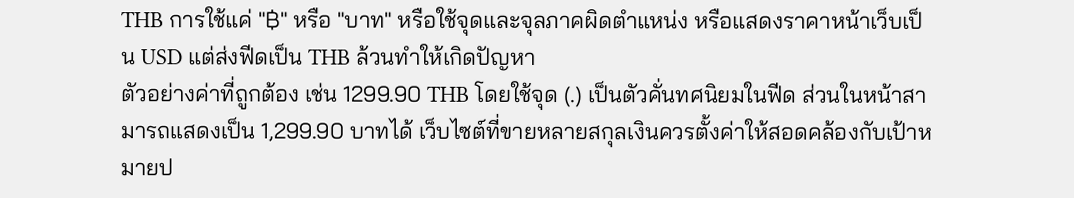THB การใช้แค่ "฿" หรือ "บาท" หรือใช้จุดและจุลภาคผิดตำแหน่ง หรือแสดงราคาหน้าเว็บเป็น USD แต่ส่งฟีดเป็น THB ล้วนทำให้เกิดปัญหา
ตัวอย่างค่าที่ถูกต้อง เช่น 1299.90 THB โดยใช้จุด (.) เป็นตัวคั่นทศนิยมในฟีด ส่วนในหน้าสามารถแสดงเป็น 1,299.90 บาทได้ เว็บไซต์ที่ขายหลายสกุลเงินควรตั้งค่าให้สอดคล้องกับเป้าหมายป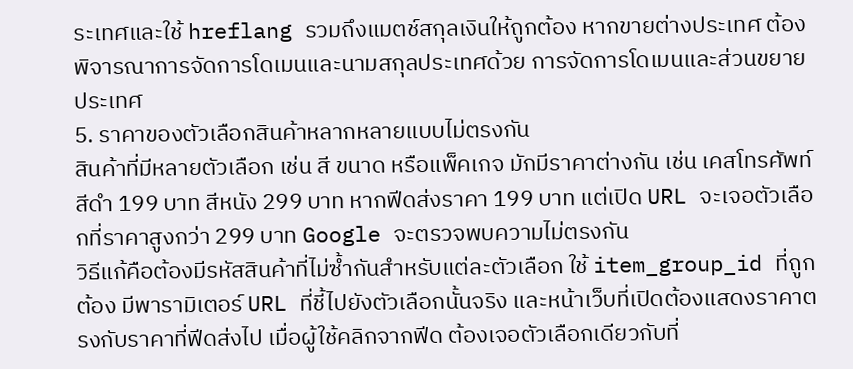ระเทศและใช้ hreflang รวมถึงแมตช์สกุลเงินให้ถูกต้อง หากขายต่างประเทศ ต้องพิจารณาการจัดการโดเมนและนามสกุลประเทศด้วย การจัดการโดเมนและส่วนขยายประเทศ
5. ราคาของตัวเลือกสินค้าหลากหลายแบบไม่ตรงกัน
สินค้าที่มีหลายตัวเลือก เช่น สี ขนาด หรือแพ็คเกจ มักมีราคาต่างกัน เช่น เคสโทรศัพท์สีดำ 199 บาท สีหนัง 299 บาท หากฟีดส่งราคา 199 บาท แต่เปิด URL จะเจอตัวเลือกที่ราคาสูงกว่า 299 บาท Google จะตรวจพบความไม่ตรงกัน
วิธีแก้คือต้องมีรหัสสินค้าที่ไม่ซ้ำกันสำหรับแต่ละตัวเลือก ใช้ item_group_id ที่ถูกต้อง มีพารามิเตอร์ URL ที่ชี้ไปยังตัวเลือกนั้นจริง และหน้าเว็บที่เปิดต้องแสดงราคาตรงกับราคาที่ฟีดส่งไป เมื่อผู้ใช้คลิกจากฟีด ต้องเจอตัวเลือกเดียวกับที่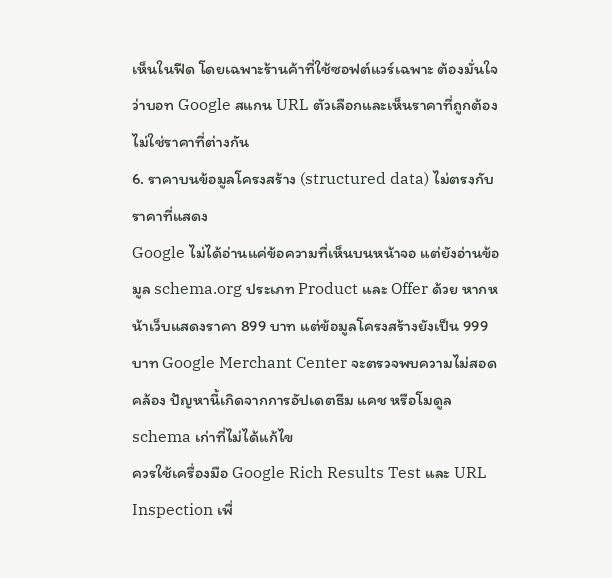เห็นในฟีด โดยเฉพาะร้านค้าที่ใช้ซอฟต์แวร์เฉพาะ ต้องมั่นใจว่าบอท Google สแกน URL ตัวเลือกและเห็นราคาที่ถูกต้อง ไม่ใช่ราคาที่ต่างกัน
6. ราคาบนข้อมูลโครงสร้าง (structured data) ไม่ตรงกับราคาที่แสดง
Google ไม่ได้อ่านแค่ข้อความที่เห็นบนหน้าจอ แต่ยังอ่านข้อมูล schema.org ประเภท Product และ Offer ด้วย หากหน้าเว็บแสดงราคา 899 บาท แต่ข้อมูลโครงสร้างยังเป็น 999 บาท Google Merchant Center จะตรวจพบความไม่สอดคล้อง ปัญหานี้เกิดจากการอัปเดตธีม แคช หรือโมดูล schema เก่าที่ไม่ได้แก้ไข
ควรใช้เครื่องมือ Google Rich Results Test และ URL Inspection เพื่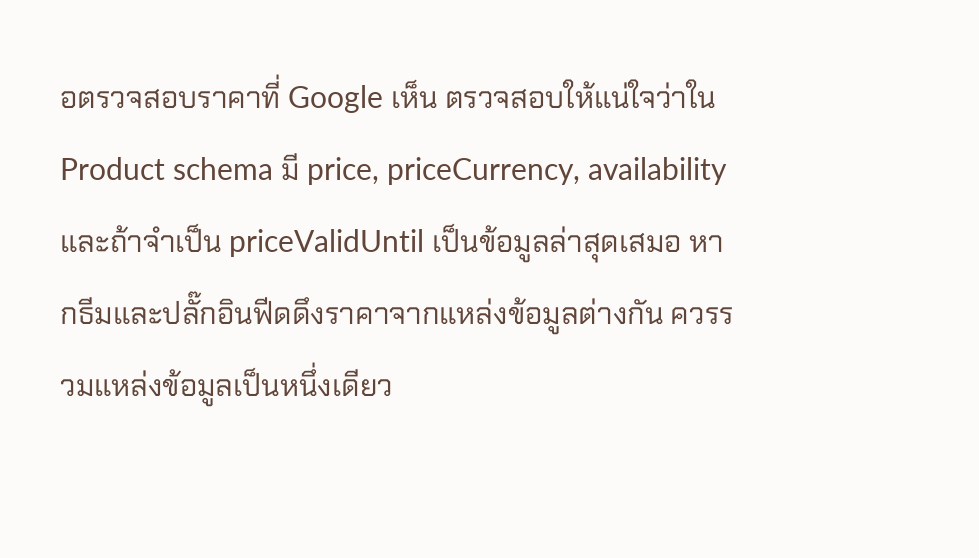อตรวจสอบราคาที่ Google เห็น ตรวจสอบให้แน่ใจว่าใน Product schema มี price, priceCurrency, availability และถ้าจำเป็น priceValidUntil เป็นข้อมูลล่าสุดเสมอ หากธีมและปลั๊กอินฟีดดึงราคาจากแหล่งข้อมูลต่างกัน ควรรวมแหล่งข้อมูลเป็นหนึ่งเดียว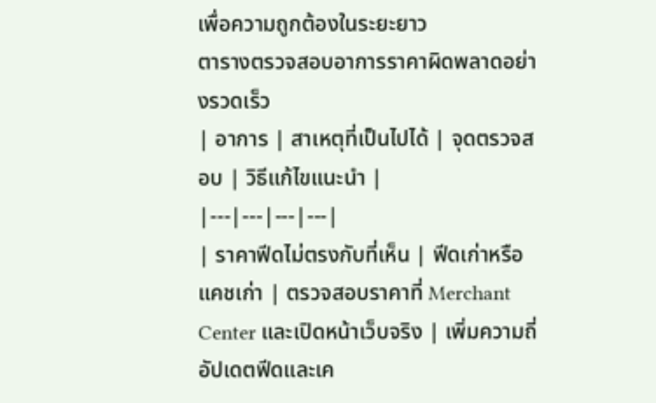เพื่อความถูกต้องในระยะยาว
ตารางตรวจสอบอาการราคาผิดพลาดอย่างรวดเร็ว
| อาการ | สาเหตุที่เป็นไปได้ | จุดตรวจสอบ | วิธีแก้ไขแนะนำ |
|---|---|---|---|
| ราคาฟีดไม่ตรงกับที่เห็น | ฟีดเก่าหรือแคชเก่า | ตรวจสอบราคาที่ Merchant Center และเปิดหน้าเว็บจริง | เพิ่มความถี่อัปเดตฟีดและเค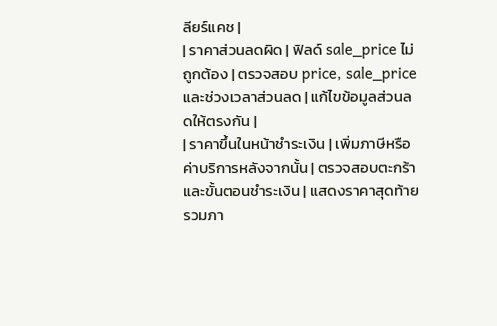ลียร์แคช |
| ราคาส่วนลดผิด | ฟิลด์ sale_price ไม่ถูกต้อง | ตรวจสอบ price, sale_price และช่วงเวลาส่วนลด | แก้ไขข้อมูลส่วนลดให้ตรงกัน |
| ราคาขึ้นในหน้าชำระเงิน | เพิ่มภาษีหรือค่าบริการหลังจากนั้น | ตรวจสอบตะกร้าและขั้นตอนชำระเงิน | แสดงราคาสุดท้ายรวมภา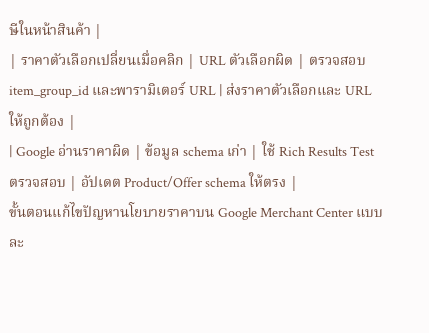ษีในหน้าสินค้า |
| ราคาตัวเลือกเปลี่ยนเมื่อคลิก | URL ตัวเลือกผิด | ตรวจสอบ item_group_id และพารามิเตอร์ URL | ส่งราคาตัวเลือกและ URL ให้ถูกต้อง |
| Google อ่านราคาผิด | ข้อมูล schema เก่า | ใช้ Rich Results Test ตรวจสอบ | อัปเดต Product/Offer schema ให้ตรง |
ขั้นตอนแก้ไขปัญหานโยบายราคาบน Google Merchant Center แบบละ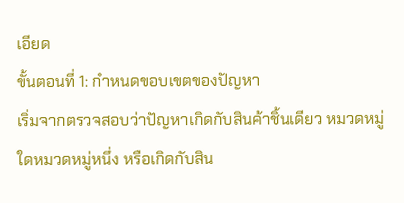เอียด
ขั้นตอนที่ 1: กำหนดขอบเขตของปัญหา
เริ่มจากตรวจสอบว่าปัญหาเกิดกับสินค้าชิ้นเดียว หมวดหมู่ใดหมวดหมู่หนึ่ง หรือเกิดกับสิน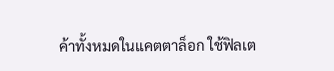ค้าทั้งหมดในแคตตาล็อก ใช้ฟิลเต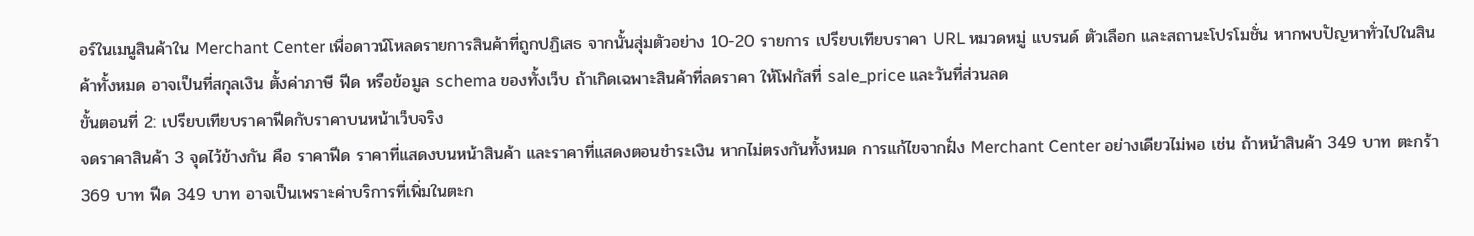อร์ในเมนูสินค้าใน Merchant Center เพื่อดาวน์โหลดรายการสินค้าที่ถูกปฏิเสธ จากนั้นสุ่มตัวอย่าง 10-20 รายการ เปรียบเทียบราคา URL หมวดหมู่ แบรนด์ ตัวเลือก และสถานะโปรโมชั่น หากพบปัญหาทั่วไปในสินค้าทั้งหมด อาจเป็นที่สกุลเงิน ตั้งค่าภาษี ฟีด หรือข้อมูล schema ของทั้งเว็บ ถ้าเกิดเฉพาะสินค้าที่ลดราคา ให้โฟกัสที่ sale_price และวันที่ส่วนลด
ขั้นตอนที่ 2: เปรียบเทียบราคาฟีดกับราคาบนหน้าเว็บจริง
จดราคาสินค้า 3 จุดไว้ข้างกัน คือ ราคาฟีด ราคาที่แสดงบนหน้าสินค้า และราคาที่แสดงตอนชำระเงิน หากไม่ตรงกันทั้งหมด การแก้ไขจากฝั่ง Merchant Center อย่างเดียวไม่พอ เช่น ถ้าหน้าสินค้า 349 บาท ตะกร้า 369 บาท ฟีด 349 บาท อาจเป็นเพราะค่าบริการที่เพิ่มในตะก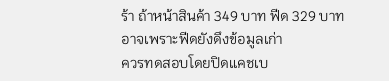ร้า ถ้าหน้าสินค้า 349 บาท ฟีด 329 บาท อาจเพราะฟีดยังดึงข้อมูลเก่า
ควรทดสอบโดยปิดแคชเบ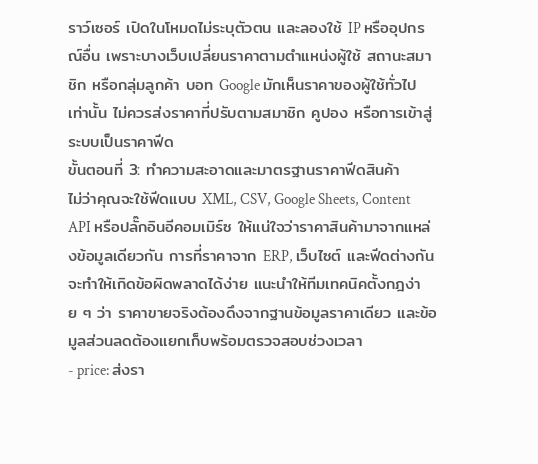ราว์เซอร์ เปิดในโหมดไม่ระบุตัวตน และลองใช้ IP หรืออุปกรณ์อื่น เพราะบางเว็บเปลี่ยนราคาตามตำแหน่งผู้ใช้ สถานะสมาชิก หรือกลุ่มลูกค้า บอท Google มักเห็นราคาของผู้ใช้ทั่วไป เท่านั้น ไม่ควรส่งราคาที่ปรับตามสมาชิก คูปอง หรือการเข้าสู่ระบบเป็นราคาฟีด
ขั้นตอนที่ 3: ทำความสะอาดและมาตรฐานราคาฟีดสินค้า
ไม่ว่าคุณจะใช้ฟีดแบบ XML, CSV, Google Sheets, Content API หรือปลั๊กอินอีคอมเมิร์ซ ให้แน่ใจว่าราคาสินค้ามาจากแหล่งข้อมูลเดียวกัน การที่ราคาจาก ERP, เว็บไซต์ และฟีดต่างกันจะทำให้เกิดข้อผิดพลาดได้ง่าย แนะนำให้ทีมเทคนิคตั้งกฎง่าย ๆ ว่า ราคาขายจริงต้องดึงจากฐานข้อมูลราคาเดียว และข้อมูลส่วนลดต้องแยกเก็บพร้อมตรวจสอบช่วงเวลา
- price: ส่งรา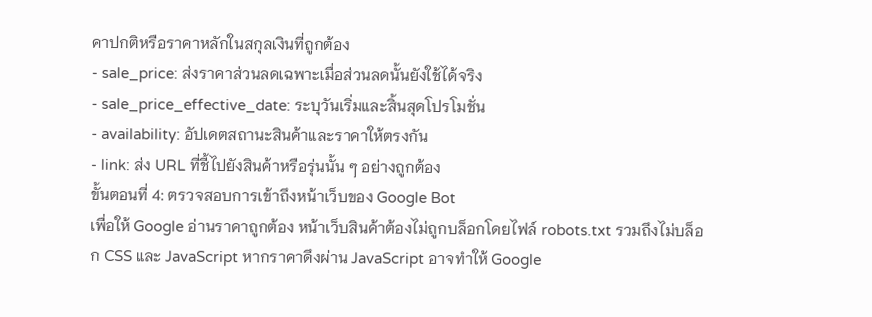คาปกติหรือราคาหลักในสกุลเงินที่ถูกต้อง
- sale_price: ส่งราคาส่วนลดเฉพาะเมื่อส่วนลดนั้นยังใช้ได้จริง
- sale_price_effective_date: ระบุวันเริ่มและสิ้นสุดโปรโมชั่น
- availability: อัปเดตสถานะสินค้าและราคาให้ตรงกัน
- link: ส่ง URL ที่ชี้ไปยังสินค้าหรือรุ่นนั้น ๆ อย่างถูกต้อง
ขั้นตอนที่ 4: ตรวจสอบการเข้าถึงหน้าเว็บของ Google Bot
เพื่อให้ Google อ่านราคาถูกต้อง หน้าเว็บสินค้าต้องไม่ถูกบล็อกโดยไฟล์ robots.txt รวมถึงไม่บล็อก CSS และ JavaScript หากราคาดึงผ่าน JavaScript อาจทำให้ Google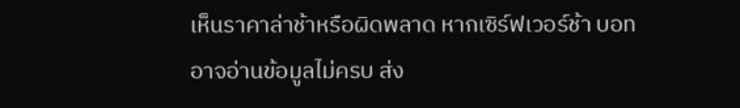เห็นราคาล่าช้าหรือผิดพลาด หากเซิร์ฟเวอร์ช้า บอทอาจอ่านข้อมูลไม่ครบ ส่ง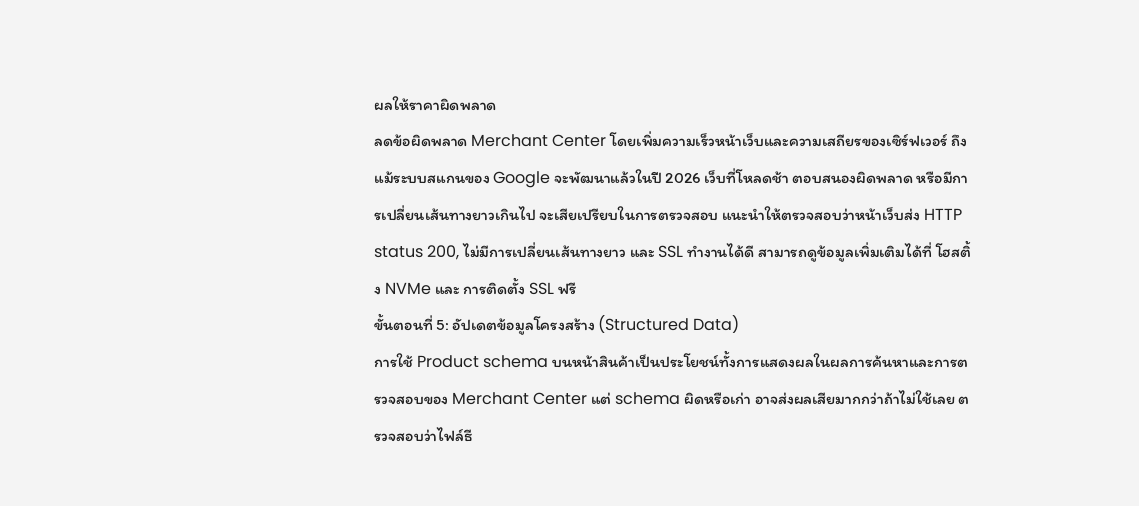ผลให้ราคาผิดพลาด
ลดข้อผิดพลาด Merchant Center โดยเพิ่มความเร็วหน้าเว็บและความเสถียรของเซิร์ฟเวอร์ ถึงแม้ระบบสแกนของ Google จะพัฒนาแล้วในปี 2026 เว็บที่โหลดช้า ตอบสนองผิดพลาด หรือมีการเปลี่ยนเส้นทางยาวเกินไป จะเสียเปรียบในการตรวจสอบ แนะนำให้ตรวจสอบว่าหน้าเว็บส่ง HTTP status 200, ไม่มีการเปลี่ยนเส้นทางยาว และ SSL ทำงานได้ดี สามารถดูข้อมูลเพิ่มเติมได้ที่ โฮสติ้ง NVMe และ การติดตั้ง SSL ฟรี
ขั้นตอนที่ 5: อัปเดตข้อมูลโครงสร้าง (Structured Data)
การใช้ Product schema บนหน้าสินค้าเป็นประโยชน์ทั้งการแสดงผลในผลการค้นหาและการตรวจสอบของ Merchant Center แต่ schema ผิดหรือเก่า อาจส่งผลเสียมากกว่าถ้าไม่ใช้เลย ตรวจสอบว่าไฟล์ธี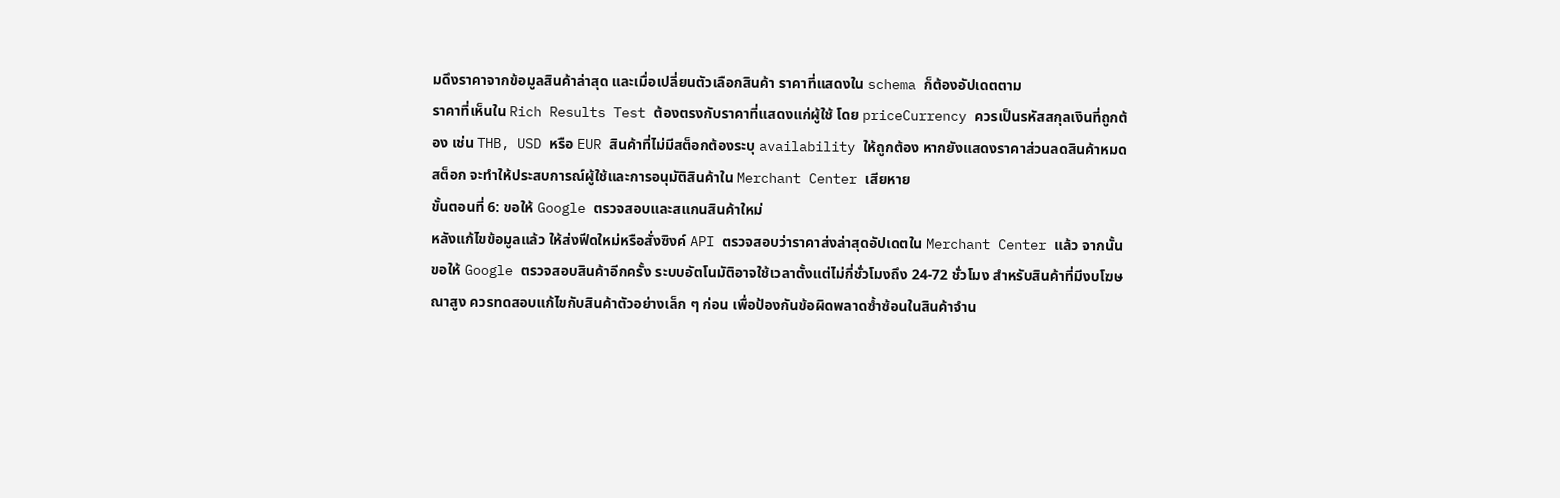มดึงราคาจากข้อมูลสินค้าล่าสุด และเมื่อเปลี่ยนตัวเลือกสินค้า ราคาที่แสดงใน schema ก็ต้องอัปเดตตาม
ราคาที่เห็นใน Rich Results Test ต้องตรงกับราคาที่แสดงแก่ผู้ใช้ โดย priceCurrency ควรเป็นรหัสสกุลเงินที่ถูกต้อง เช่น THB, USD หรือ EUR สินค้าที่ไม่มีสต็อกต้องระบุ availability ให้ถูกต้อง หากยังแสดงราคาส่วนลดสินค้าหมดสต็อก จะทำให้ประสบการณ์ผู้ใช้และการอนุมัติสินค้าใน Merchant Center เสียหาย
ขั้นตอนที่ 6: ขอให้ Google ตรวจสอบและสแกนสินค้าใหม่
หลังแก้ไขข้อมูลแล้ว ให้ส่งฟีดใหม่หรือสั่งซิงค์ API ตรวจสอบว่าราคาส่งล่าสุดอัปเดตใน Merchant Center แล้ว จากนั้นขอให้ Google ตรวจสอบสินค้าอีกครั้ง ระบบอัตโนมัติอาจใช้เวลาตั้งแต่ไม่กี่ชั่วโมงถึง 24-72 ชั่วโมง สำหรับสินค้าที่มีงบโฆษณาสูง ควรทดสอบแก้ไขกับสินค้าตัวอย่างเล็ก ๆ ก่อน เพื่อป้องกันข้อผิดพลาดซ้ำซ้อนในสินค้าจำน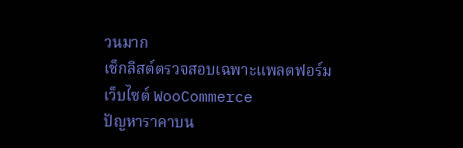วนมาก
เช็กลิสต์ตรวจสอบเฉพาะแพลตฟอร์ม
เว็บไซต์ WooCommerce
ปัญหาราคาบน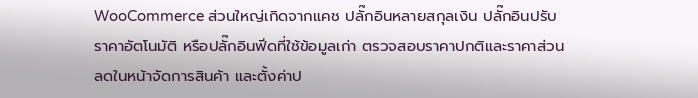WooCommerce ส่วนใหญ่เกิดจากแคช ปลั๊กอินหลายสกุลเงิน ปลั๊กอินปรับราคาอัตโนมัติ หรือปลั๊กอินฟีดที่ใช้ข้อมูลเก่า ตรวจสอบราคาปกติและราคาส่วนลดในหน้าจัดการสินค้า และตั้งค่าป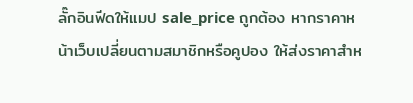ลั๊กอินฟีดให้แมป sale_price ถูกต้อง หากราคาหน้าเว็บเปลี่ยนตามสมาชิกหรือคูปอง ให้ส่งราคาสำห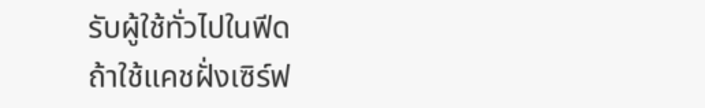รับผู้ใช้ทั่วไปในฟีด
ถ้าใช้แคชฝั่งเซิร์ฟ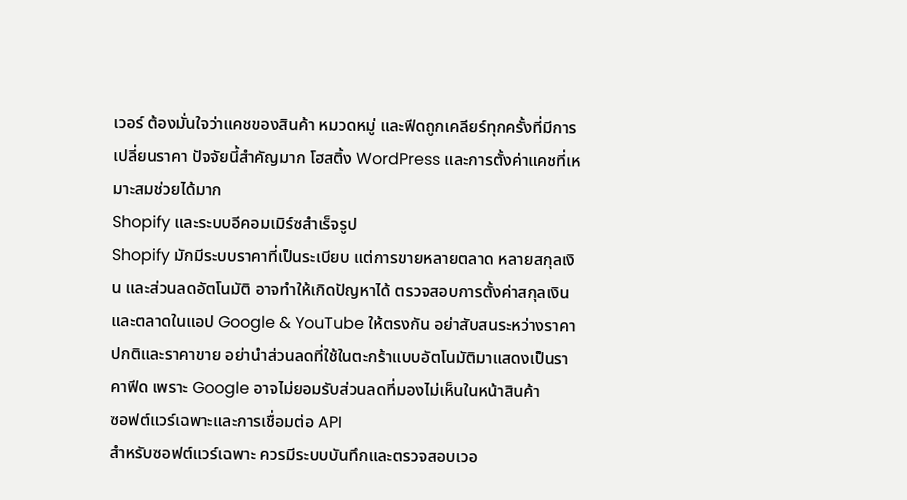เวอร์ ต้องมั่นใจว่าแคชของสินค้า หมวดหมู่ และฟีดถูกเคลียร์ทุกครั้งที่มีการเปลี่ยนราคา ปัจจัยนี้สำคัญมาก โฮสติ้ง WordPress และการตั้งค่าแคชที่เหมาะสมช่วยได้มาก
Shopify และระบบอีคอมเมิร์ซสำเร็จรูป
Shopify มักมีระบบราคาที่เป็นระเบียบ แต่การขายหลายตลาด หลายสกุลเงิน และส่วนลดอัตโนมัติ อาจทำให้เกิดปัญหาได้ ตรวจสอบการตั้งค่าสกุลเงินและตลาดในแอป Google & YouTube ให้ตรงกัน อย่าสับสนระหว่างราคาปกติและราคาขาย อย่านำส่วนลดที่ใช้ในตะกร้าแบบอัตโนมัติมาแสดงเป็นราคาฟีด เพราะ Google อาจไม่ยอมรับส่วนลดที่มองไม่เห็นในหน้าสินค้า
ซอฟต์แวร์เฉพาะและการเชื่อมต่อ API
สำหรับซอฟต์แวร์เฉพาะ ควรมีระบบบันทึกและตรวจสอบเวอ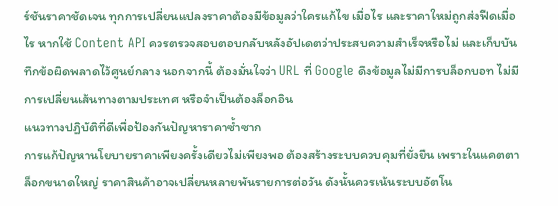ร์ชันราคาชัดเจน ทุกการเปลี่ยนแปลงราคาต้องมีข้อมูลว่าใครแก้ไข เมื่อไร และราคาใหม่ถูกส่งฟีดเมื่อไร หากใช้ Content API ควรตรวจสอบตอบกลับหลังอัปเดตว่าประสบความสำเร็จหรือไม่ และเก็บบันทึกข้อผิดพลาดไว้ศูนย์กลาง นอกจากนี้ ต้องมั่นใจว่า URL ที่ Google ดึงข้อมูลไม่มีการบล็อกบอท ไม่มีการเปลี่ยนเส้นทางตามประเทศ หรือจำเป็นต้องล็อกอิน
แนวทางปฏิบัติที่ดีเพื่อป้องกันปัญหาราคาซ้ำซาก
การแก้ปัญหานโยบายราคาเพียงครั้งเดียวไม่เพียงพอ ต้องสร้างระบบควบคุมที่ยั่งยืน เพราะในแคตตาล็อกขนาดใหญ่ ราคาสินค้าอาจเปลี่ยนหลายพันรายการต่อวัน ดังนั้นควรเน้นระบบอัตโน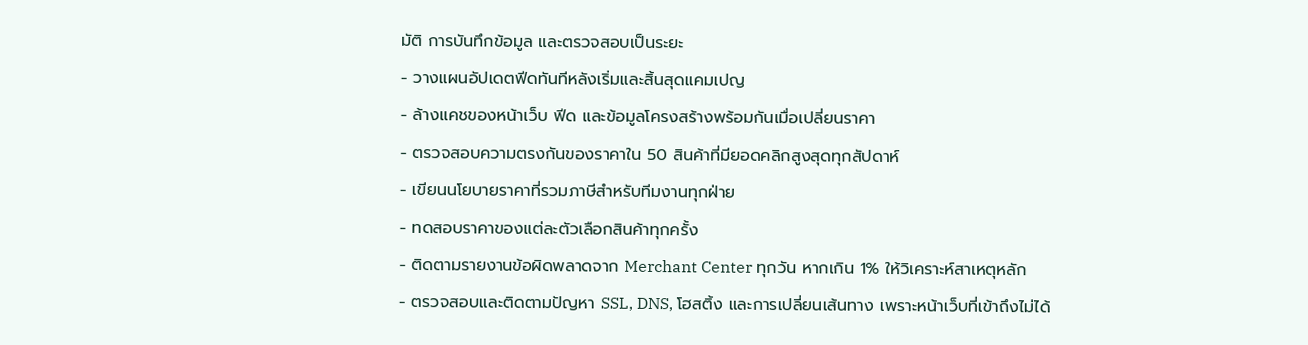มัติ การบันทึกข้อมูล และตรวจสอบเป็นระยะ
- วางแผนอัปเดตฟีดทันทีหลังเริ่มและสิ้นสุดแคมเปญ
- ล้างแคชของหน้าเว็บ ฟีด และข้อมูลโครงสร้างพร้อมกันเมื่อเปลี่ยนราคา
- ตรวจสอบความตรงกันของราคาใน 50 สินค้าที่มียอดคลิกสูงสุดทุกสัปดาห์
- เขียนนโยบายราคาที่รวมภาษีสำหรับทีมงานทุกฝ่าย
- ทดสอบราคาของแต่ละตัวเลือกสินค้าทุกครั้ง
- ติดตามรายงานข้อผิดพลาดจาก Merchant Center ทุกวัน หากเกิน 1% ให้วิเคราะห์สาเหตุหลัก
- ตรวจสอบและติดตามปัญหา SSL, DNS, โฮสติ้ง และการเปลี่ยนเส้นทาง เพราะหน้าเว็บที่เข้าถึงไม่ได้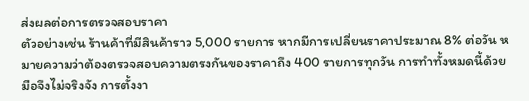ส่งผลต่อการตรวจสอบราคา
ตัวอย่างเช่น ร้านค้าที่มีสินค้าราว 5,000 รายการ หากมีการเปลี่ยนราคาประมาณ 8% ต่อวัน หมายความว่าต้องตรวจสอบความตรงกันของราคาถึง 400 รายการทุกวัน การทำทั้งหมดนี้ด้วยมือจึงไม่จริงจัง การตั้งงา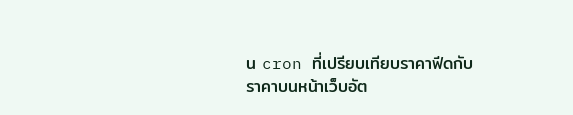น cron ที่เปรียบเทียบราคาฟีดกับราคาบนหน้าเว็บอัต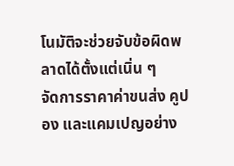โนมัติจะช่วยจับข้อผิดพลาดได้ตั้งแต่เนิ่น ๆ
จัดการราคาค่าขนส่ง คูปอง และแคมเปญอย่าง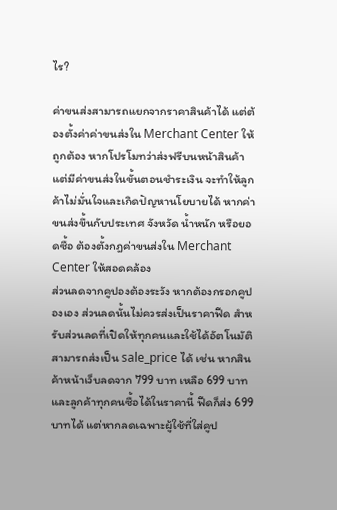ไร?

ค่าขนส่งสามารถแยกจากราคาสินค้าได้ แต่ต้องตั้งค่าค่าขนส่งใน Merchant Center ให้ถูกต้อง หากโปรโมทว่าส่งฟรีบนหน้าสินค้า แต่มีค่าขนส่งในขั้นตอนชำระเงิน จะทำให้ลูกค้าไม่มั่นใจและเกิดปัญหานโยบายได้ หากค่าขนส่งขึ้นกับประเทศ จังหวัด น้ำหนัก หรือยอดซื้อ ต้องตั้งกฎค่าขนส่งใน Merchant Center ให้สอดคล้อง
ส่วนลดจากคูปองต้องระวัง หากต้องกรอกคูปองเอง ส่วนลดนั้นไม่ควรส่งเป็นราคาฟีด สำหรับส่วนลดที่เปิดให้ทุกคนและใช้ได้อัตโนมัติ สามารถส่งเป็น sale_price ได้ เช่น หากสินค้าหน้าเว็บลดจาก 799 บาท เหลือ 699 บาท และลูกค้าทุกคนซื้อได้ในราคานี้ ฟีดก็ส่ง 699 บาทได้ แต่หากลดเฉพาะผู้ใช้ที่ใส่คูป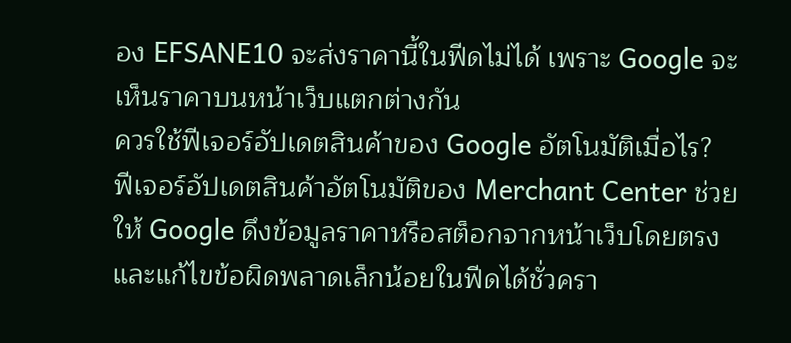อง EFSANE10 จะส่งราคานี้ในฟีดไม่ได้ เพราะ Google จะเห็นราคาบนหน้าเว็บแตกต่างกัน
ควรใช้ฟีเจอร์อัปเดตสินค้าของ Google อัตโนมัติเมื่อไร?
ฟีเจอร์อัปเดตสินค้าอัตโนมัติของ Merchant Center ช่วยให้ Google ดึงข้อมูลราคาหรือสต็อกจากหน้าเว็บโดยตรงและแก้ไขข้อผิดพลาดเล็กน้อยในฟีดได้ชั่วครา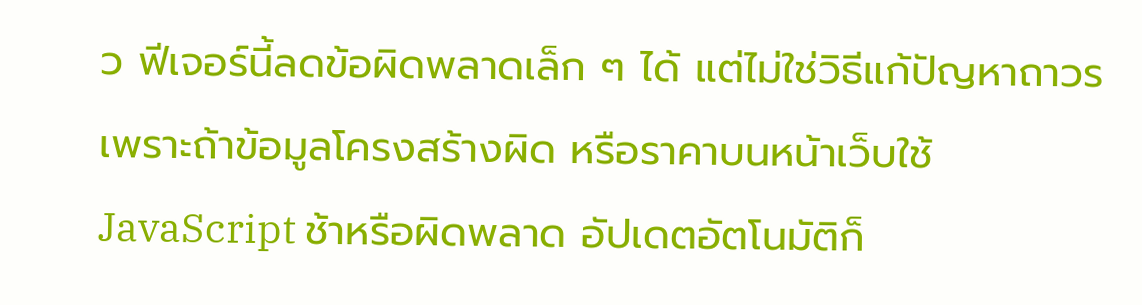ว ฟีเจอร์นี้ลดข้อผิดพลาดเล็ก ๆ ได้ แต่ไม่ใช่วิธีแก้ปัญหาถาวร เพราะถ้าข้อมูลโครงสร้างผิด หรือราคาบนหน้าเว็บใช้ JavaScript ช้าหรือผิดพลาด อัปเดตอัตโนมัติก็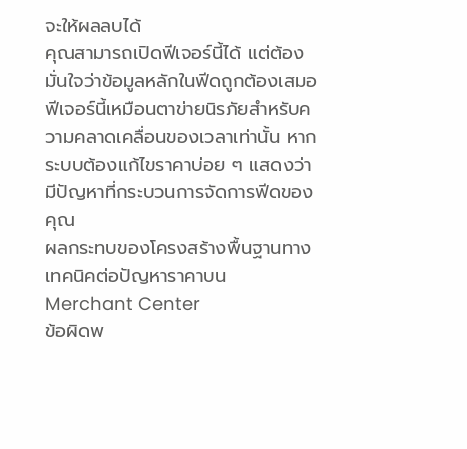จะให้ผลลบได้
คุณสามารถเปิดฟีเจอร์นี้ได้ แต่ต้องมั่นใจว่าข้อมูลหลักในฟีดถูกต้องเสมอ ฟีเจอร์นี้เหมือนตาข่ายนิรภัยสำหรับความคลาดเคลื่อนของเวลาเท่านั้น หากระบบต้องแก้ไขราคาบ่อย ๆ แสดงว่ามีปัญหาที่กระบวนการจัดการฟีดของคุณ
ผลกระทบของโครงสร้างพื้นฐานทางเทคนิคต่อปัญหาราคาบน Merchant Center
ข้อผิดพ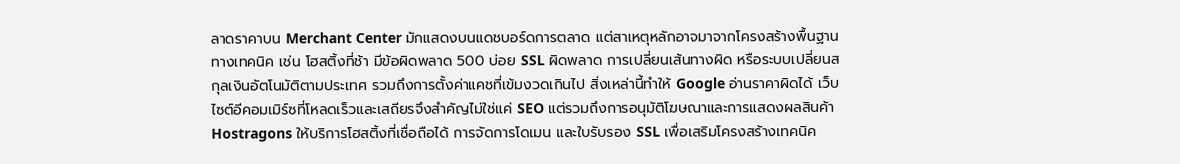ลาดราคาบน Merchant Center มักแสดงบนแดชบอร์ดการตลาด แต่สาเหตุหลักอาจมาจากโครงสร้างพื้นฐานทางเทคนิค เช่น โฮสติ้งที่ช้า มีข้อผิดพลาด 500 บ่อย SSL ผิดพลาด การเปลี่ยนเส้นทางผิด หรือระบบเปลี่ยนสกุลเงินอัตโนมัติตามประเทศ รวมถึงการตั้งค่าแคชที่เข้มงวดเกินไป สิ่งเหล่านี้ทำให้ Google อ่านราคาผิดได้ เว็บไซต์อีคอมเมิร์ซที่โหลดเร็วและเสถียรจึงสำคัญไม่ใช่แค่ SEO แต่รวมถึงการอนุมัติโฆษณาและการแสดงผลสินค้า
Hostragons ให้บริการโฮสติ้งที่เชื่อถือได้ การจัดการโดเมน และใบรับรอง SSL เพื่อเสริมโครงสร้างเทคนิค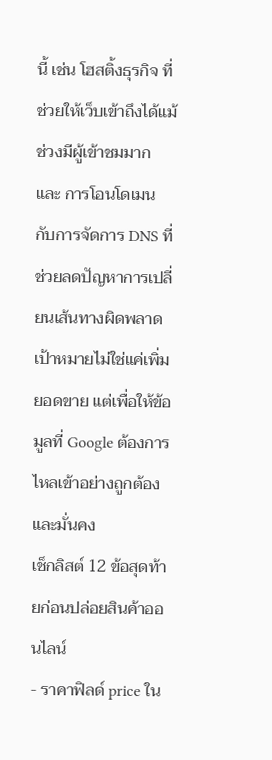นี้ เช่น โฮสติ้งธุรกิจ ที่ช่วยให้เว็บเข้าถึงได้แม้ช่วงมีผู้เข้าชมมาก และ การโอนโดเมน กับการจัดการ DNS ที่ช่วยลดปัญหาการเปลี่ยนเส้นทางผิดพลาด เป้าหมายไม่ใช่แค่เพิ่มยอดขาย แต่เพื่อให้ข้อมูลที่ Google ต้องการไหลเข้าอย่างถูกต้องและมั่นคง
เช็กลิสต์ 12 ข้อสุดท้ายก่อนปล่อยสินค้าออนไลน์
- ราคาฟิลด์ price ใน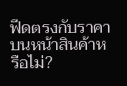ฟีดตรงกับราคาบนหน้าสินค้าหรือไม่?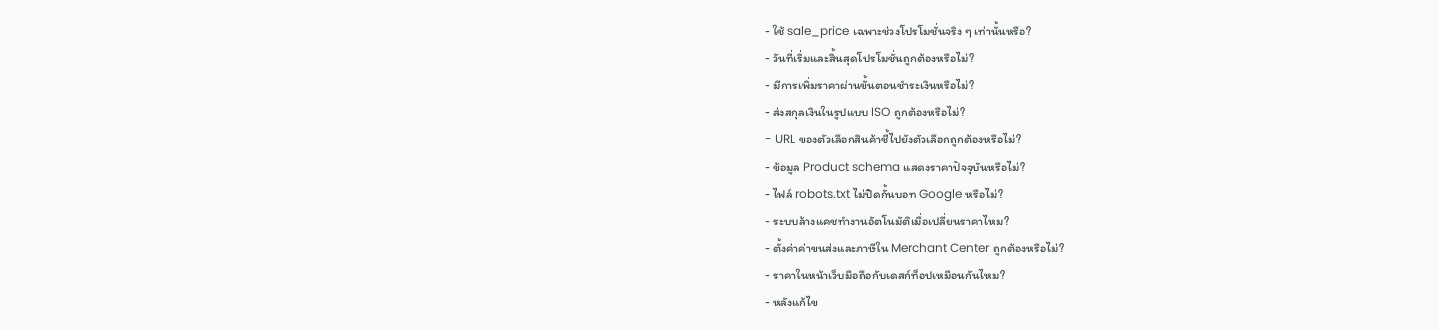- ใช้ sale_price เฉพาะช่วงโปรโมชั่นจริง ๆ เท่านั้นหรือ?
- วันที่เริ่มและสิ้นสุดโปรโมชั่นถูกต้องหรือไม่?
- มีการเพิ่มราคาผ่านขั้นตอนชำระเงินหรือไม่?
- ส่งสกุลเงินในรูปแบบ ISO ถูกต้องหรือไม่?
- URL ของตัวเลือกสินค้าชี้ไปยังตัวเลือกถูกต้องหรือไม่?
- ข้อมูล Product schema แสดงราคาปัจจุบันหรือไม่?
- ไฟล์ robots.txt ไม่ปิดกั้นบอท Google หรือไม่?
- ระบบล้างแคชทำงานอัตโนมัติเมื่อเปลี่ยนราคาไหม?
- ตั้งค่าค่าขนส่งและภาษีใน Merchant Center ถูกต้องหรือไม่?
- ราคาในหน้าเว็บมือถือกับเดสก์ท็อปเหมือนกันไหม?
- หลังแก้ไข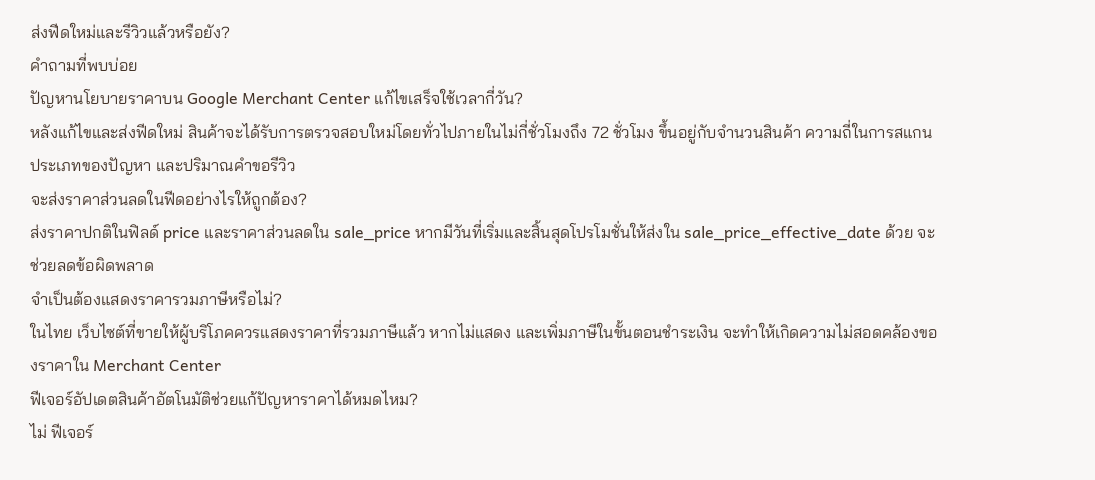ส่งฟีดใหม่และรีวิวแล้วหรือยัง?
คำถามที่พบบ่อย
ปัญหานโยบายราคาบน Google Merchant Center แก้ไขเสร็จใช้เวลากี่วัน?
หลังแก้ไขและส่งฟีดใหม่ สินค้าจะได้รับการตรวจสอบใหม่โดยทั่วไปภายในไม่กี่ชั่วโมงถึง 72 ชั่วโมง ขึ้นอยู่กับจำนวนสินค้า ความถี่ในการสแกน ประเภทของปัญหา และปริมาณคำขอรีวิว
จะส่งราคาส่วนลดในฟีดอย่างไรให้ถูกต้อง?
ส่งราคาปกติในฟิลด์ price และราคาส่วนลดใน sale_price หากมีวันที่เริ่มและสิ้นสุดโปรโมชั่นให้ส่งใน sale_price_effective_date ด้วย จะช่วยลดข้อผิดพลาด
จำเป็นต้องแสดงราคารวมภาษีหรือไม่?
ในไทย เว็บไซต์ที่ขายให้ผู้บริโภคควรแสดงราคาที่รวมภาษีแล้ว หากไม่แสดง และเพิ่มภาษีในขั้นตอนชำระเงิน จะทำให้เกิดความไม่สอดคล้องของราคาใน Merchant Center
ฟีเจอร์อัปเดตสินค้าอัตโนมัติช่วยแก้ปัญหาราคาได้หมดไหม?
ไม่ ฟีเจอร์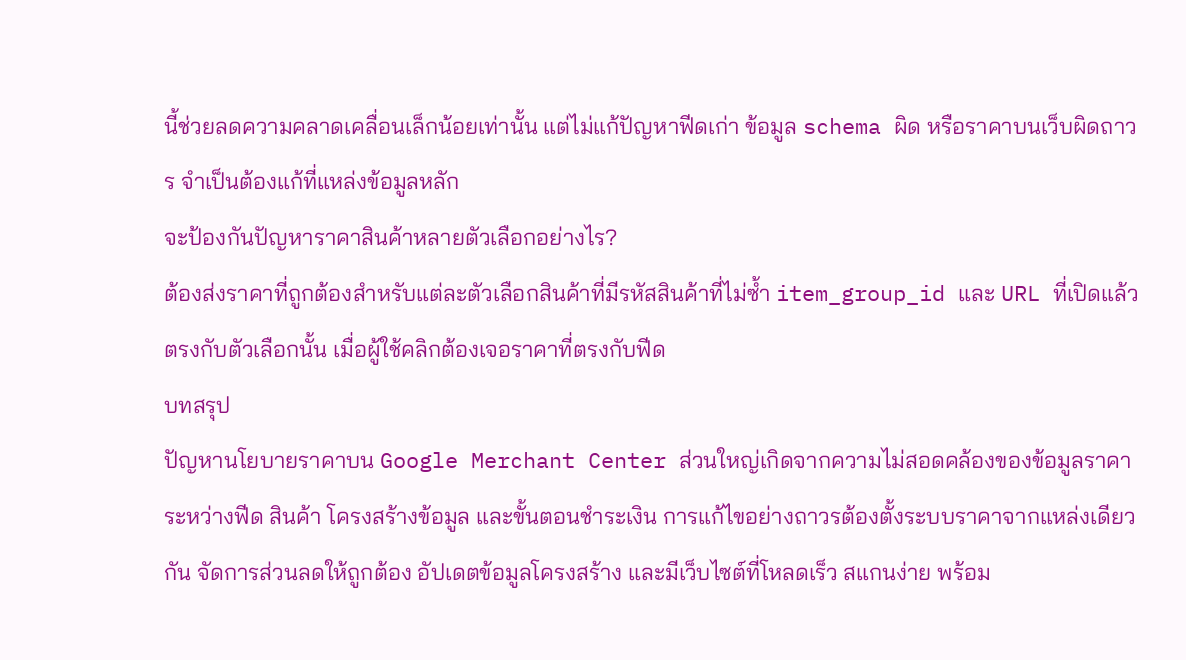นี้ช่วยลดความคลาดเคลื่อนเล็กน้อยเท่านั้น แต่ไม่แก้ปัญหาฟีดเก่า ข้อมูล schema ผิด หรือราคาบนเว็บผิดถาวร จำเป็นต้องแก้ที่แหล่งข้อมูลหลัก
จะป้องกันปัญหาราคาสินค้าหลายตัวเลือกอย่างไร?
ต้องส่งราคาที่ถูกต้องสำหรับแต่ละตัวเลือกสินค้าที่มีรหัสสินค้าที่ไม่ซ้ำ item_group_id และ URL ที่เปิดแล้วตรงกับตัวเลือกนั้น เมื่อผู้ใช้คลิกต้องเจอราคาที่ตรงกับฟีด
บทสรุป
ปัญหานโยบายราคาบน Google Merchant Center ส่วนใหญ่เกิดจากความไม่สอดคล้องของข้อมูลราคาระหว่างฟีด สินค้า โครงสร้างข้อมูล และขั้นตอนชำระเงิน การแก้ไขอย่างถาวรต้องตั้งระบบราคาจากแหล่งเดียวกัน จัดการส่วนลดให้ถูกต้อง อัปเดตข้อมูลโครงสร้าง และมีเว็บไซต์ที่โหลดเร็ว สแกนง่าย พร้อม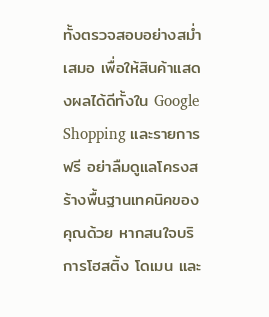ทั้งตรวจสอบอย่างสม่ำเสมอ เพื่อให้สินค้าแสดงผลได้ดีทั้งใน Google Shopping และรายการฟรี อย่าลืมดูแลโครงสร้างพื้นฐานเทคนิคของคุณด้วย หากสนใจบริการโฮสติ้ง โดเมน และ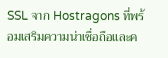SSL จาก Hostragons ที่พร้อมเสริมความน่าเชื่อถือและค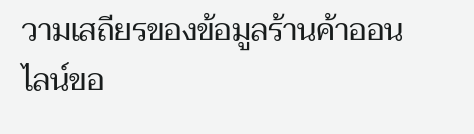วามเสถียรของข้อมูลร้านค้าออนไลน์ขอ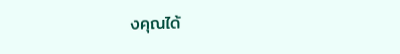งคุณได้